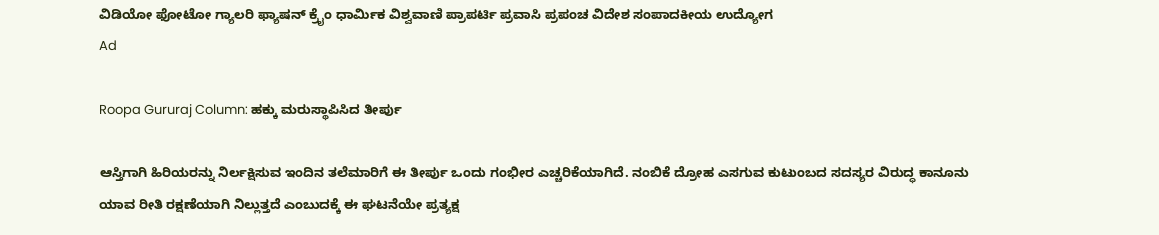ವಿಡಿಯೋ ಫೋಟೋ ಗ್ಯಾಲರಿ ಫ್ಯಾಷನ್ ಕ್ರೈಂ ಧಾರ್ಮಿಕ ವಿಶ್ವವಾಣಿ ಪ್ರಾಪರ್ಟಿ ಪ್ರವಾಸಿ ಪ್ರಪಂಚ ವಿದೇಶ ಸಂಪಾದಕೀಯ ಉದ್ಯೋಗ
Ad

Roopa Gururaj Column: ಹಕ್ಕು ಮರುಸ್ಥಾಪಿಸಿದ ತೀರ್ಪು

ಆಸ್ತಿಗಾಗಿ ಹಿರಿಯರನ್ನು ನಿರ್ಲಕ್ಷಿಸುವ ಇಂದಿನ ತಲೆಮಾರಿಗೆ ಈ ತೀರ್ಪು ಒಂದು ಗಂಭೀರ ಎಚ್ಚರಿಕೆಯಾಗಿದೆ. ನಂಬಿಕೆ ದ್ರೋಹ ಎಸಗುವ ಕುಟುಂಬದ ಸದಸ್ಯರ ವಿರುದ್ಧ ಕಾನೂನು ಯಾವ ರೀತಿ ರಕ್ಷಣೆಯಾಗಿ ನಿಲ್ಲುತ್ತದೆ ಎಂಬುದಕ್ಕೆ ಈ ಘಟನೆಯೇ ಪ್ರತ್ಯಕ್ಷ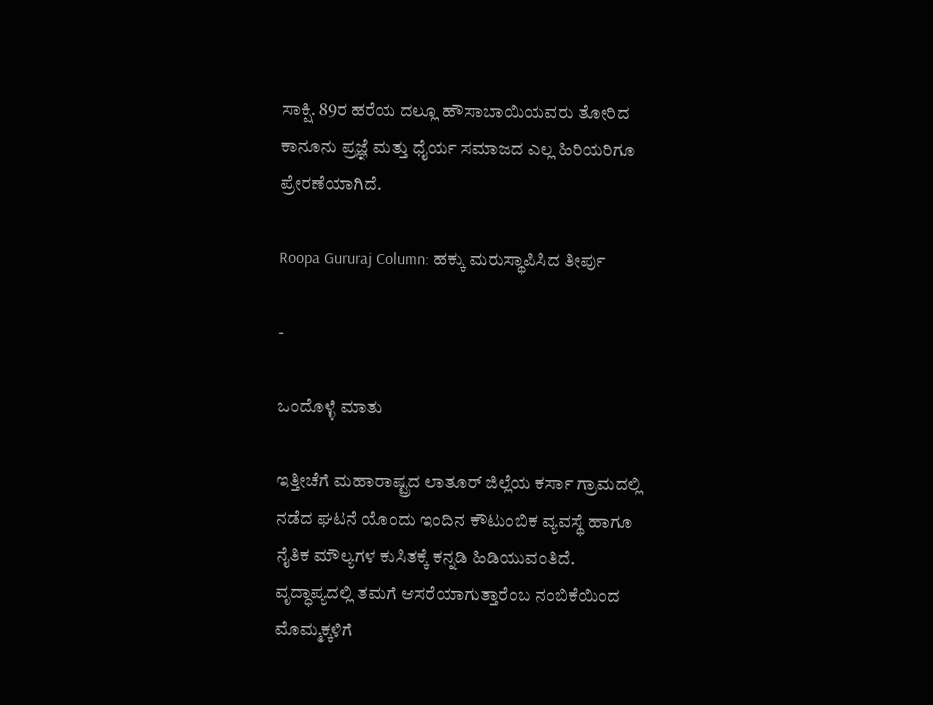ಸಾಕ್ಷಿ. 89ರ ಹರೆಯ ದಲ್ಲೂ ಹೌಸಾಬಾಯಿಯವರು ತೋರಿದ ಕಾನೂನು ಪ್ರಜ್ಞೆ ಮತ್ತು ಧೈರ್ಯ ಸಮಾಜದ ಎಲ್ಲ ಹಿರಿಯರಿಗೂ ಪ್ರೇರಣೆಯಾಗಿದೆ.

Roopa Gururaj Column: ಹಕ್ಕು ಮರುಸ್ಥಾಪಿಸಿದ ತೀರ್ಪು

-

ಒಂದೊಳ್ಳೆ ಮಾತು

ಇತ್ತೀಚೆಗೆ ಮಹಾರಾಷ್ಟ್ರದ ಲಾತೂರ್ ಜಿಲ್ಲೆಯ ಕರ್ಸಾ ಗ್ರಾಮದಲ್ಲಿ ನಡೆದ ಘಟನೆ ಯೊಂದು ಇಂದಿನ ಕೌಟುಂಬಿಕ ವ್ಯವಸ್ಥೆ ಹಾಗೂ ನೈತಿಕ ಮೌಲ್ಯಗಳ ಕುಸಿತಕ್ಕೆ ಕನ್ನಡಿ ಹಿಡಿಯುವಂತಿದೆ. ವೃದ್ಧಾಪ್ಯದಲ್ಲಿ ತಮಗೆ ಆಸರೆಯಾಗುತ್ತಾರೆಂಬ ನಂಬಿಕೆಯಿಂದ ಮೊಮ್ಮಕ್ಕಳಿಗೆ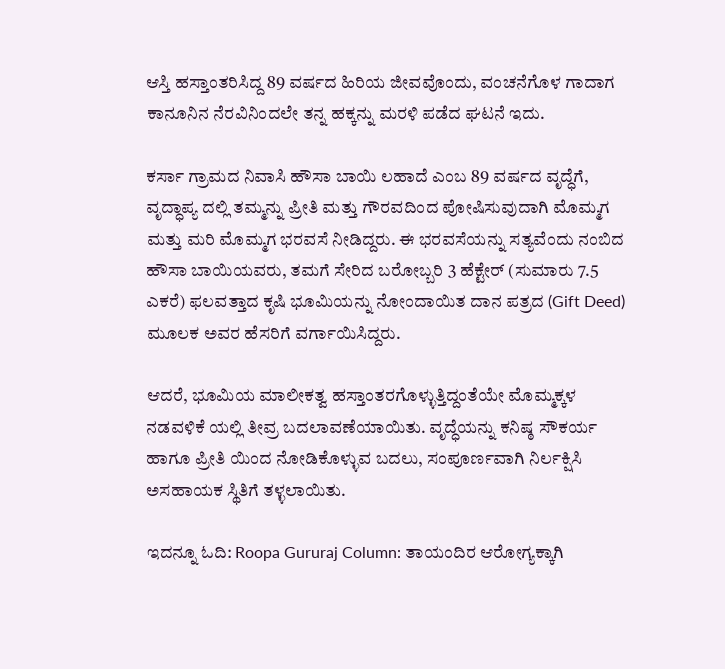ಆಸ್ತಿ ಹಸ್ತಾಂತರಿಸಿದ್ದ 89 ವರ್ಷದ ಹಿರಿಯ ಜೀವವೊಂದು, ವಂಚನೆಗೊಳ ಗಾದಾಗ ಕಾನೂನಿನ ನೆರವಿನಿಂದಲೇ ತನ್ನ ಹಕ್ಕನ್ನು ಮರಳಿ ಪಡೆದ ಘಟನೆ ಇದು.

ಕರ್ಸಾ ಗ್ರಾಮದ ನಿವಾಸಿ ಹೌಸಾ ಬಾಯಿ ಲಹಾದೆ ಎಂಬ 89 ವರ್ಷದ ವೃದ್ಧೆಗೆ, ವೃದ್ಧಾಪ್ಯ ದಲ್ಲಿ ತಮ್ಮನ್ನು ಪ್ರೀತಿ ಮತ್ತು ಗೌರವದಿಂದ ಪೋಷಿಸುವುದಾಗಿ ಮೊಮ್ಮಗ ಮತ್ತು ಮರಿ ಮೊಮ್ಮಗ ಭರವಸೆ ನೀಡಿದ್ದರು. ಈ ಭರವಸೆಯನ್ನು ಸತ್ಯವೆಂದು ನಂಬಿದ ಹೌಸಾ ಬಾಯಿಯವರು, ತಮಗೆ ಸೇರಿದ ಬರೋಬ್ಬರಿ 3 ಹೆಕ್ಟೇರ್ (ಸುಮಾರು 7.5 ಎಕರೆ) ಫಲವತ್ತಾದ ಕೃಷಿ ಭೂಮಿಯನ್ನು ನೋಂದಾಯಿತ ದಾನ ಪತ್ರದ (Gift Deed) ಮೂಲಕ ಅವರ ಹೆಸರಿಗೆ ವರ್ಗಾಯಿಸಿದ್ದರು.

ಆದರೆ, ಭೂಮಿಯ ಮಾಲೀಕತ್ವ ಹಸ್ತಾಂತರಗೊಳ್ಳುತ್ತಿದ್ದಂತೆಯೇ ಮೊಮ್ಮಕ್ಕಳ ನಡವಳಿಕೆ ಯಲ್ಲಿ ತೀವ್ರ ಬದಲಾವಣೆಯಾಯಿತು. ವೃದ್ಧೆಯನ್ನು ಕನಿಷ್ಠ ಸೌಕರ್ಯ ಹಾಗೂ ಪ್ರೀತಿ ಯಿಂದ ನೋಡಿಕೊಳ್ಳುವ ಬದಲು, ಸಂಪೂರ್ಣವಾಗಿ ನಿರ್ಲಕ್ಷಿಸಿ ಅಸಹಾಯಕ ಸ್ಥಿತಿಗೆ ತಳ್ಳಲಾಯಿತು.

ಇದನ್ನೂ ಓದಿ: Roopa Gururaj Column: ತಾಯಂದಿರ ಆರೋಗ್ಯಕ್ಕಾಗಿ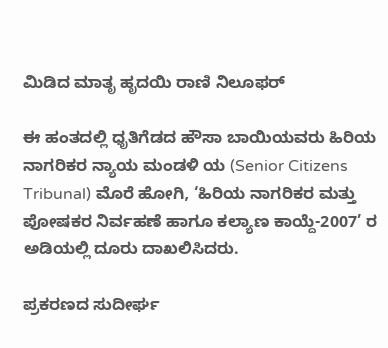ಮಿಡಿದ ಮಾತೃ ಹೃದಯಿ ರಾಣಿ ನಿಲೂಫರ್

ಈ ಹಂತದಲ್ಲಿ ಧೃತಿಗೆಡದ ಹೌಸಾ ಬಾಯಿಯವರು ಹಿರಿಯ ನಾಗರಿಕರ ನ್ಯಾಯ ಮಂಡಳಿ ಯ (Senior Citizens Tribunal) ಮೊರೆ ಹೋಗಿ, ‘ಹಿರಿಯ ನಾಗರಿಕರ ಮತ್ತು ಪೋಷಕರ ನಿರ್ವಹಣೆ ಹಾಗೂ ಕಲ್ಯಾಣ ಕಾಯ್ದೆ-2007’ ರ ಅಡಿಯಲ್ಲಿ ದೂರು ದಾಖಲಿಸಿದರು.

ಪ್ರಕರಣದ ಸುದೀರ್ಘ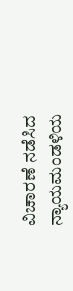ವಿಚಾರಣೆ ನಡೆಸಿದ ನ್ಯಾಯಮಂಡಳಿಯ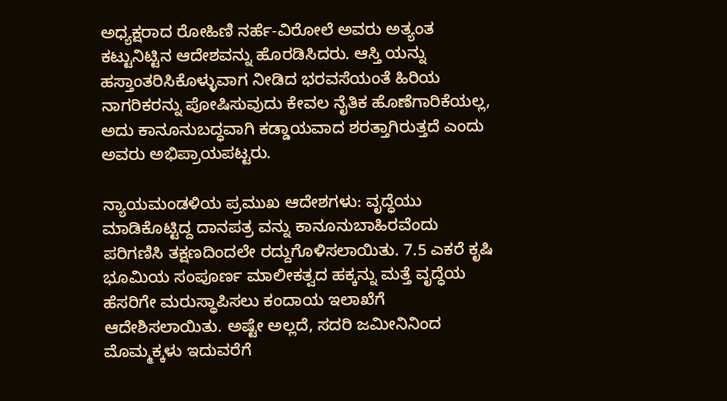ಅಧ್ಯಕ್ಷರಾದ ರೋಹಿಣಿ ನರ್ಹೆ-ವಿರೋಲೆ ಅವರು ಅತ್ಯಂತ ಕಟ್ಟುನಿಟ್ಟಿನ ಆದೇಶವನ್ನು ಹೊರಡಿಸಿದರು. ಆಸ್ತಿ ಯನ್ನು ಹಸ್ತಾಂತರಿಸಿಕೊಳ್ಳುವಾಗ ನೀಡಿದ ಭರವಸೆಯಂತೆ ಹಿರಿಯ ನಾಗರಿಕರನ್ನು ಪೋಷಿಸುವುದು ಕೇವಲ ನೈತಿಕ ಹೊಣೆಗಾರಿಕೆಯಲ್ಲ, ಅದು ಕಾನೂನುಬದ್ಧವಾಗಿ ಕಡ್ಡಾಯವಾದ ಶರತ್ತಾಗಿರುತ್ತದೆ ಎಂದು ಅವರು ಅಭಿಪ್ರಾಯಪಟ್ಟರು.

ನ್ಯಾಯಮಂಡಳಿಯ ಪ್ರಮುಖ ಆದೇಶಗಳು: ವೃದ್ಧೆಯು ಮಾಡಿಕೊಟ್ಟಿದ್ದ ದಾನಪತ್ರ ವನ್ನು ಕಾನೂನುಬಾಹಿರವೆಂದು ಪರಿಗಣಿಸಿ ತಕ್ಷಣದಿಂದಲೇ ರದ್ದುಗೊಳಿಸಲಾಯಿತು. 7.5 ಎಕರೆ ಕೃಷಿ ಭೂಮಿಯ ಸಂಪೂರ್ಣ ಮಾಲೀಕತ್ವದ ಹಕ್ಕನ್ನು ಮತ್ತೆ ವೃದ್ಧೆಯ ಹೆಸರಿಗೇ ಮರುಸ್ಥಾಪಿಸಲು ಕಂದಾಯ ಇಲಾಖೆಗೆ ಆದೇಶಿಸಲಾಯಿತು. ಅಷ್ಟೇ ಅಲ್ಲದೆ, ಸದರಿ ಜಮೀನಿನಿಂದ ಮೊಮ್ಮಕ್ಕಳು ಇದುವರೆಗೆ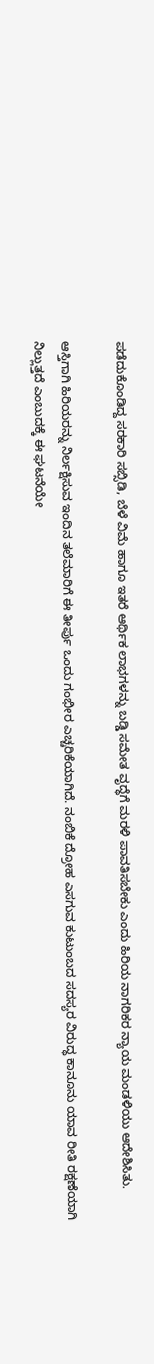ಪಡೆದುಕೊಂಡಿದ್ದ ಸರಕಾರಿ ಸಬ್ಸಿಡಿ, ಬೆಳೆ ವಿಮೆ ಹಾಗೂ ಇತರೆ ಆರ್ಥಿಕ ಲಾಭಗಳನ್ನು ಬಡ್ಡಿ ಸಮೇತ ವೃದ್ಧೆಗೆ ಮರಳಿ ಪಾವತಿಸಬೇಕು ಎಂದು ಹಿರಿಯ ನಾಗರಿಕರ ನ್ಯಾಯ ಮಂಡಳಿಯು ಆದೇಶಿಸಿತು.

ಆಸ್ತಿಗಾಗಿ ಹಿರಿಯರನ್ನು ನಿರ್ಲಕ್ಷಿಸುವ ಇಂದಿನ ತಲೆಮಾರಿಗೆ ಈ ತೀರ್ಪು ಒಂದು ಗಂಭೀರ ಎಚ್ಚರಿಕೆಯಾಗಿದೆ. ನಂಬಿಕೆ ದ್ರೋಹ ಎಸಗುವ ಕುಟುಂಬದ ಸದಸ್ಯರ ವಿರುದ್ಧ ಕಾನೂನು ಯಾವ ರೀತಿ ರಕ್ಷಣೆಯಾಗಿ ನಿಲ್ಲುತ್ತದೆ ಎಂಬುದಕ್ಕೆ ಈ ಘಟನೆಯೇ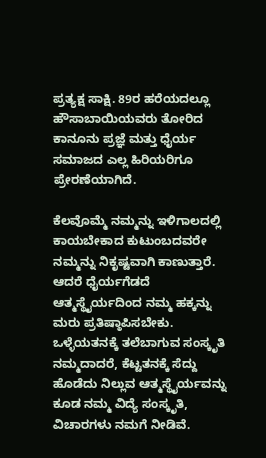ಪ್ರತ್ಯಕ್ಷ ಸಾಕ್ಷಿ. 89ರ ಹರೆಯದಲ್ಲೂ ಹೌಸಾಬಾಯಿಯವರು ತೋರಿದ ಕಾನೂನು ಪ್ರಜ್ಞೆ ಮತ್ತು ಧೈರ್ಯ ಸಮಾಜದ ಎಲ್ಲ ಹಿರಿಯರಿಗೂ ಪ್ರೇರಣೆಯಾಗಿದೆ.

ಕೆಲವೊಮ್ಮೆ ನಮ್ಮನ್ನು ಇಳಿಗಾಲದಲ್ಲಿ ಕಾಯಬೇಕಾದ ಕುಟುಂಬದವರೇ ನಮ್ಮನ್ನು ನಿಕೃಷ್ಟವಾಗಿ ಕಾಣುತ್ತಾರೆ. ಆದರೆ ಧೈರ್ಯಗೆಡದೆ ಆತ್ಮಸ್ಥೈರ್ಯದಿಂದ ನಮ್ಮ ಹಕ್ಕನ್ನು ಮರು ಪ್ರತಿಷ್ಠಾಪಿಸಬೇಕು. ಒಳ್ಳೆಯತನಕ್ಕೆ ತಲೆಬಾಗುವ ಸಂಸ್ಕೃತಿ ನಮ್ಮದಾದರೆ, ಕೆಟ್ಟತನಕ್ಕೆ ಸೆದ್ದು ಹೊಡೆದು ನಿಲ್ಲುವ ಆತ್ಮಸ್ಥೈರ್ಯವನ್ನು ಕೂಡ ನಮ್ಮ ವಿದ್ಯೆ ಸಂಸ್ಕೃತಿ, ವಿಚಾರಗಳು ನಮಗೆ ನೀಡಿವೆ.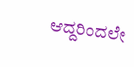ಆದ್ದರಿಂದಲೇ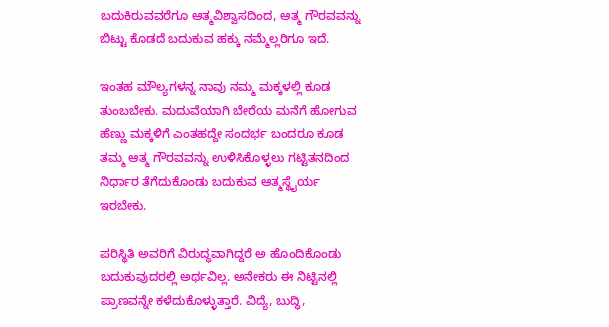ಬದುಕಿರುವವರೆಗೂ ಆತ್ಮವಿಶ್ವಾಸದಿಂದ, ಆತ್ಮ ಗೌರವವನ್ನು ಬಿಟ್ಟು ಕೊಡದೆ ಬದುಕುವ ಹಕ್ಕು ನಮ್ಮೆಲ್ಲರಿಗೂ ಇದೆ.

ಇಂತಹ ಮೌಲ್ಯಗಳನ್ನ ನಾವು ನಮ್ಮ ಮಕ್ಕಳಲ್ಲಿ ಕೂಡ ತುಂಬಬೇಕು. ಮದುವೆಯಾಗಿ ಬೇರೆಯ ಮನೆಗೆ ಹೋಗುವ ಹೆಣ್ಣು ಮಕ್ಕಳಿಗೆ ಎಂತಹದ್ದೇ ಸಂದರ್ಭ ಬಂದರೂ ಕೂಡ ತಮ್ಮ ಆತ್ಮ ಗೌರವವನ್ನು ಉಳಿಸಿಕೊಳ್ಳಲು ಗಟ್ಟಿತನದಿಂದ ನಿರ್ಧಾರ ತೆಗೆದುಕೊಂಡು ಬದುಕುವ ಆತ್ಮಸ್ಥೈರ್ಯ ಇರಬೇಕು.

ಪರಿಸ್ಥಿತಿ ಅವರಿಗೆ ವಿರುದ್ಧವಾಗಿದ್ದರೆ ಅ ಹೊಂದಿಕೊಂಡು ಬದುಕುವುದರಲ್ಲಿ ಅರ್ಥವಿಲ್ಲ. ಅನೇಕರು ಈ ನಿಟ್ಟಿನಲ್ಲಿ ಪ್ರಾಣವನ್ನೇ ಕಳೆದುಕೊಳ್ಳುತ್ತಾರೆ. ವಿದ್ಯೆ, ಬುದ್ಧಿ,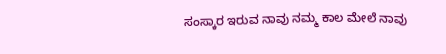ಸಂಸ್ಕಾರ ಇರುವ ನಾವು ನಮ್ಮ ಕಾಲ ಮೇಲೆ ನಾವು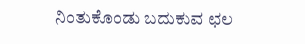ನಿಂತುಕೊಂಡು ಬದುಕುವ ಛಲ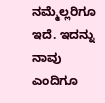ನಮ್ಮೆಲ್ಲರಿಗೂ ಇದೆ. ಇದನ್ನು ನಾವು ಎಂದಿಗೂ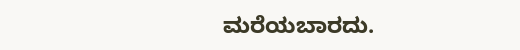ಮರೆಯಬಾರದು.